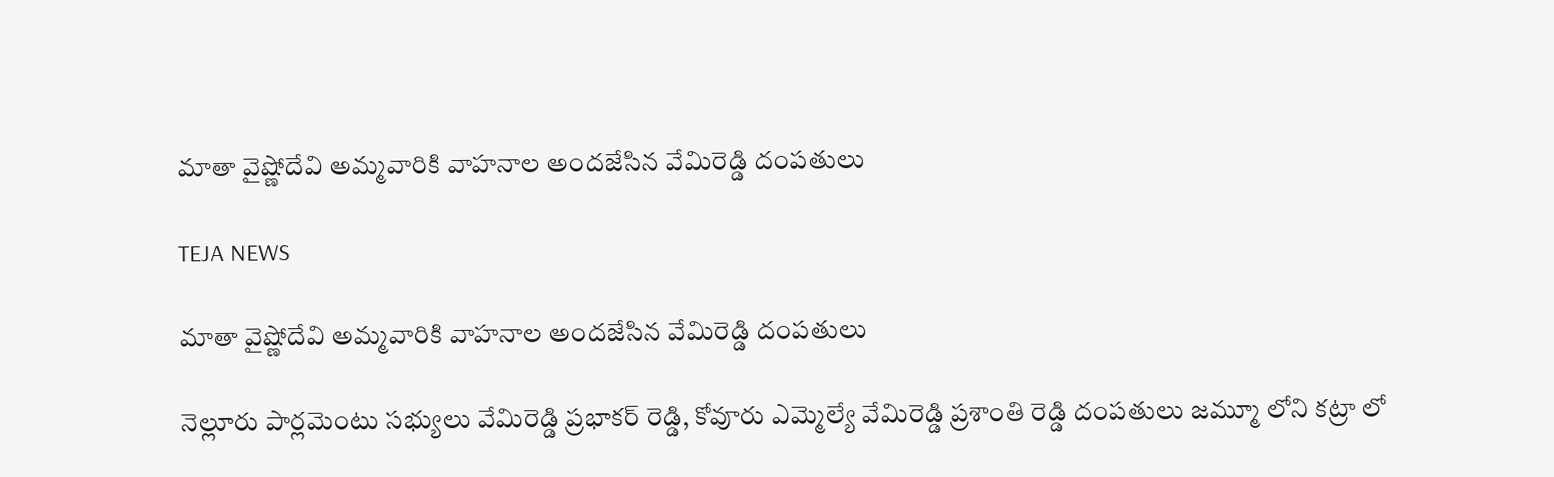మాతా వైష్ణోదేవి అమ్మవారికి వాహనాల అందజేసిన వేమిరెడ్డి దంపతులు

TEJA NEWS

మాతా వైష్ణోదేవి అమ్మవారికి వాహనాల అందజేసిన వేమిరెడ్డి దంపతులు

నెల్లూరు పార్లమెంటు సభ్యులు వేమిరెడ్డి ప్రభాకర్ రెడ్డి, కోవూరు ఎమ్మెల్యే వేమిరెడ్డి ప్రశాంతి రెడ్డి దంపతులు జమ్మూ లోని కట్రా లో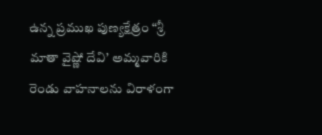ఉన్న ప్రముఖ పుణ్యక్షేత్రం “శ్రీ మాతా వైష్ణో దేవి’ అమ్మవారికి రెండు వాహనాలను విరాళంగా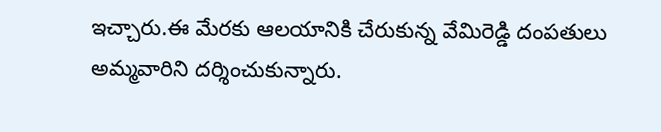ఇచ్చారు.ఈ మేరకు ఆలయానికి చేరుకున్న వేమిరెడ్డి దంపతులు అమ్మవారిని దర్శించుకున్నారు.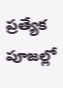ప్రత్యేక పూజల్లో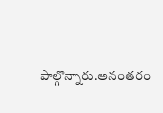పాల్గొన్నారు.అనంతరం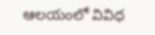ఆలయంలో వివిధ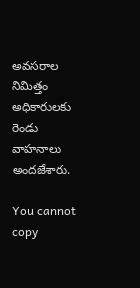అవసరాల నిమిత్తం అధికారులకు రెండు వాహనాలు అందజేశారు.

You cannot copy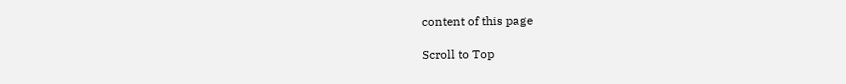content of this page

Scroll to Top